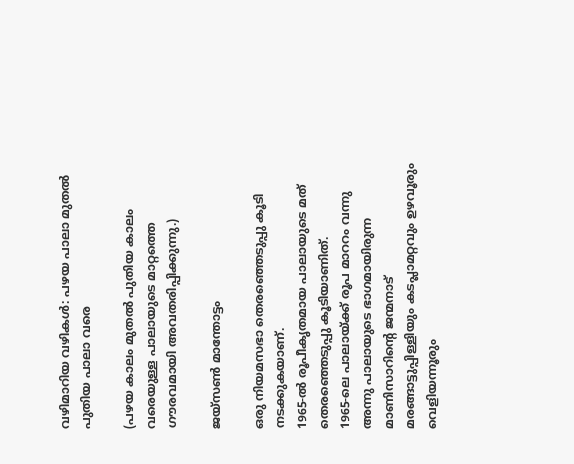വഴിമാറിയ വഴികൾ: പഴയ പാലാ മുതൽ പുതിയ പാലാ വരെ

(പഴയ കാലം മുതൽ പുതിയ കാലം വരെയുള്ള പാലായുടെ മാറ്റത്തെ ഗൗരവമായി അവതരിപ്പിക്കുന്നു.)

ജയ്സൺ മാന്തോട്ടം

ഒരു നിയമസഭാ തെരഞ്ഞെടുപ്പു കൂടി നടക്കുകയാണ്.
1965-ൽ രൂപീകൃതമായ പാലായുടെ മത് തെരഞ്ഞെടുപ്പു കൂടിയാണിത്.
1965-ലെ പാലായ്ക്ക് രൂപ മാററം വന്നു അന്നു പാലായുടെ ഭാഗമായിരുന്ന മാണിസാറിൻ്റെ ജന്മനാട് മരങ്ങാട്ടുപ്പിള്ളിയും കടപ്ലാമറ്റവും ഉഴവൂരും വെളിയന്നൂരും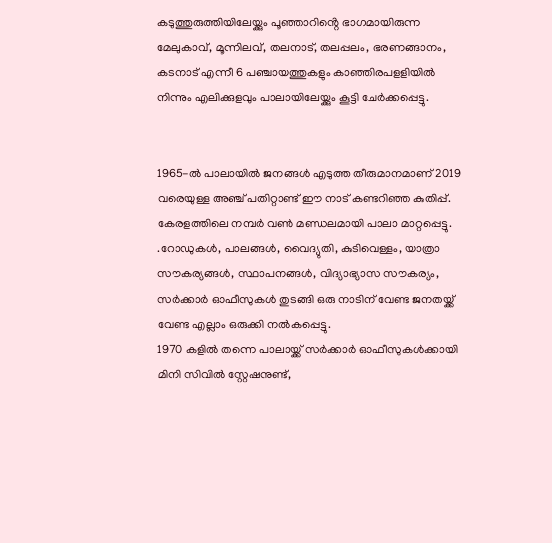കടുത്തുരുത്തിയിലേയ്ക്കും പൂഞ്ഞാറിൻ്റെ ഭാഗമായിരുന്ന മേലുകാവ്, മൂന്നിലവ്, തലനാട്, തലപ്പലം, ഭരണങ്ങാനം, കടനാട് എന്നീ 6 പഞ്ചായത്തുകളും കാഞ്ഞിരപളളിയിൽ നിന്നും എലിക്കുളവും പാലായിലേയ്ക്കും കൂട്ടി ചേർക്കപ്പെട്ടു.


1965-ൽ പാലായിൽ ജനങ്ങൾ എടുത്ത തീരുമാനമാണ് 2019 വരെയുള്ള അഞ്ച് പതിറ്റാണ്ട് ഈ നാട് കണ്ടറിഞ്ഞ കുതിപ്പ്. കേരളത്തിലെ നമ്പർ വൺ മണ്ഡലമായി പാലാ മാറ്റപ്പെട്ടു.
.റോഡുകൾ, പാലങ്ങൾ, വൈദ്യുതി, കുടിവെള്ളം, യാത്രാ സൗകര്യങ്ങൾ, സ്ഥാപനങ്ങൾ, വിദ്യാഭ്യാസ സൗകര്യം, സർക്കാർ ഓഫീസുകൾ തുടങ്ങി ഒരു നാടിന് വേണ്ട ജനതയ്ക്ക് വേണ്ട എല്ലാം ഒരുക്കി നൽകപ്പെട്ടു.
1970 കളിൽ തന്നെ പാലായ്ക്ക് സർക്കാർ ഓഫീസുകൾക്കായി മിനി സിവിൽ സ്റ്റേഷനുണ്ട്,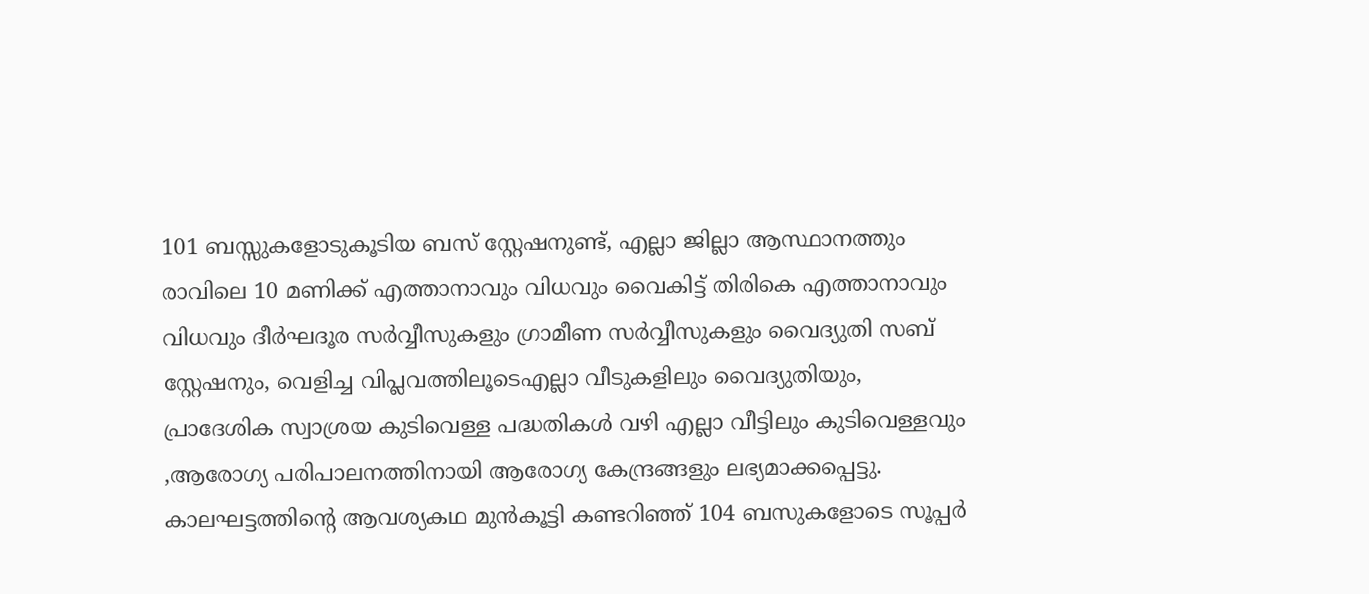101 ബസ്സുകളോടുകൂടിയ ബസ് സ്റ്റേഷനുണ്ട്, എല്ലാ ജില്ലാ ആസ്ഥാനത്തും രാവിലെ 10 മണിക്ക് എത്താനാവും വിധവും വൈകിട്ട് തിരികെ എത്താനാവും വിധവും ദീർഘദൂര സർവ്വീസുകളും ഗ്രാമീണ സർവ്വീസുകളും വൈദ്യുതി സബ് സ്റ്റേഷനും, വെളിച്ച വിപ്ലവത്തിലൂടെഎല്ലാ വീടുകളിലും വൈദ്യുതിയും, പ്രാദേശിക സ്വാശ്രയ കുടിവെള്ള പദ്ധതികൾ വഴി എല്ലാ വീട്ടിലും കുടിവെള്ളവും ,ആരോഗ്യ പരിപാലനത്തിനായി ആരോഗ്യ കേന്ദ്രങ്ങളും ലഭ്യമാക്കപ്പെട്ടു.
കാലഘട്ടത്തിൻ്റെ ആവശ്യകഥ മുൻകൂട്ടി കണ്ടറിഞ്ഞ് 104 ബസുകളോടെ സൂപ്പർ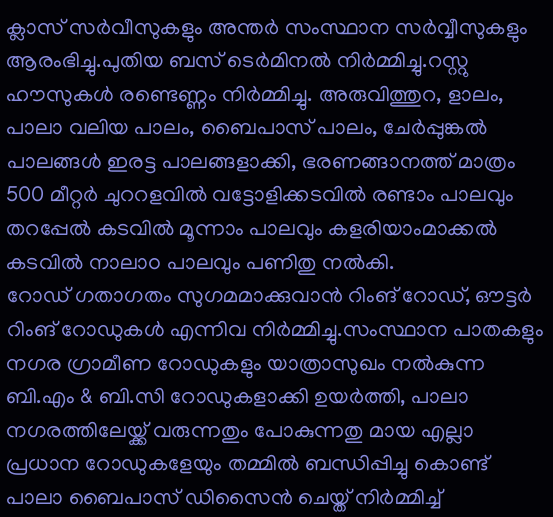ക്ലാസ് സർവീസുകളും അന്തർ സംസ്ഥാന സർവ്വീസുകളും ആരംഭിച്ചു.പുതിയ ബസ് ടെർമിനൽ നിർമ്മിച്ചു.റസ്റ്റു ഹൗസുകൾ രണ്ടെണ്ണം നിർമ്മിച്ചു. അരുവിത്തുറ, ളാലം, പാലാ വലിയ പാലം, ബൈപാസ് പാലം, ചേർപ്പുങ്കൽ പാലങ്ങൾ ഇരട്ട പാലങ്ങളാക്കി, ഭരണങ്ങാനത്ത് മാത്രം 500 മീറ്റർ ചുററളവിൽ വട്ടോളിക്കടവിൽ രണ്ടാം പാലവും തറപ്പേൽ കടവിൽ മൂന്നാം പാലവും കളരിയാംമാക്കൽ കടവിൽ നാലാo പാലവും പണിതു നൽകി.
റോഡ് ഗതാഗതം സുഗമമാക്കുവാൻ റിംങ് റോഡ്, ഔട്ടർ റിംങ് റോഡുകൾ എന്നിവ നിർമ്മിച്ചു.സംസ്ഥാന പാതകളും നഗര ഗ്രാമീണ റോഡുകളും യാത്രാസുഖം നൽകുന്ന ബി.എം & ബി.സി റോഡുകളാക്കി ഉയർത്തി, പാലാ നഗരത്തിലേയ്ക്ക് വരുന്നതും പോകുന്നതു മായ എല്ലാ പ്രധാന റോഡുകളേയും തമ്മിൽ ബന്ധിപ്പിച്ചു കൊണ്ട് പാലാ ബൈപാസ് ഡിസൈൻ ചെയ്ത് നിർമ്മിച്ച്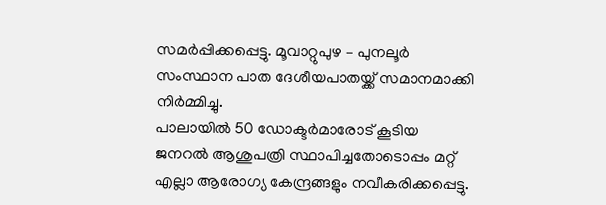സമർപ്പിക്കപ്പെട്ടു. മൂവാറ്റുപുഴ – പുനലൂർ സംസ്ഥാന പാത ദേശീയപാതയ്ക്ക് സമാനമാക്കി നിർമ്മിച്ചു.
പാലായിൽ 50 ഡോക്ടർമാരോട് കൂടിയ ജനറൽ ആശുപത്രി സ്ഥാപിച്ചതോടൊപ്പം മറ്റ് എല്ലാ ആരോഗ്യ കേന്ദ്രങ്ങളും നവീകരിക്കപ്പെട്ടു.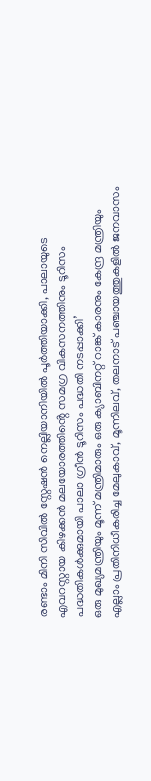രണ്ടാം മിനി സിവിൽ സ്റ്റേഷൻ നെല്ലിയാനിയിൽ പൂർത്തിയാക്കി, പാലായുടെ എവറസ്റ്റായ കിഴക്കൻ മലയോരത്തിൻ്റെ സമഗ്ര വികസനത്തിനും ടൂറിസം പദ്ധതികൾക്കുമായി പാലാ ഗ്രീൻ ടൂറിസം പദ്ധതി നടപ്പാക്കി’
ഒരു മുഖ്യമന്ത്രിയും മൂന്ന് മന്ത്രിമാരും ഒരു ക്യാബിനറ്റ് റാങ്ക് കാരനും കേന്ദ്ര മന്ത്രിയും എല്ലാം പ്രതിനിധീകരിച്ച മേലുകാവ്, മൂന്നിലവ്, തലനാട് പഞ്ചായത്തുകളിൽ ജനവാസം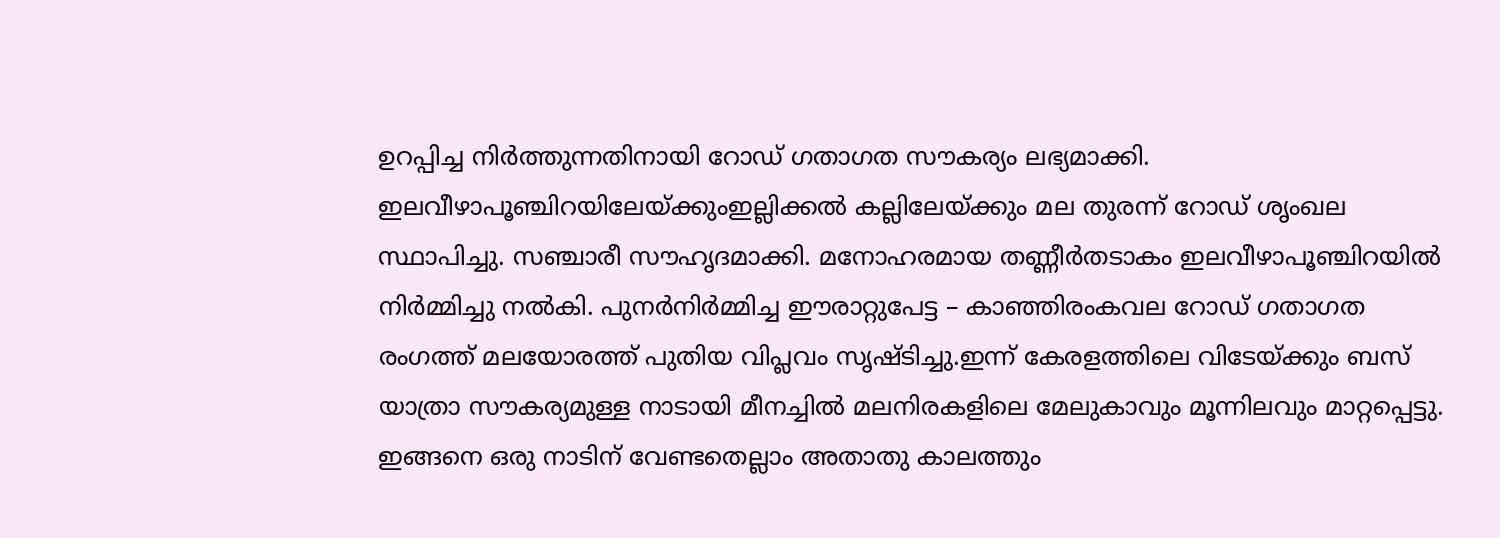ഉറപ്പിച്ച നിർത്തുന്നതിനായി റോഡ് ഗതാഗത സൗകര്യം ലഭ്യമാക്കി. ഇലവീഴാപൂഞ്ചിറയിലേയ്ക്കുംഇല്ലിക്കൽ കല്ലിലേയ്ക്കും മല തുരന്ന് റോഡ് ശൃംഖല സ്ഥാപിച്ചു. സഞ്ചാരീ സൗഹൃദമാക്കി. മനോഹരമായ തണ്ണീർതടാകം ഇലവീഴാപൂഞ്ചിറയിൽ നിർമ്മിച്ചു നൽകി. പുനർനിർമ്മിച്ച ഈരാറ്റുപേട്ട – കാഞ്ഞിരംകവല റോഡ് ഗതാഗത രംഗത്ത് മലയോരത്ത് പുതിയ വിപ്ലവം സൃഷ്ടിച്ചു.ഇന്ന് കേരളത്തിലെ വിടേയ്ക്കും ബസ് യാത്രാ സൗകര്യമുള്ള നാടായി മീനച്ചിൽ മലനിരകളിലെ മേലുകാവും മൂന്നിലവും മാറ്റപ്പെട്ടു.
ഇങ്ങനെ ഒരു നാടിന് വേണ്ടതെല്ലാം അതാതു കാലത്തും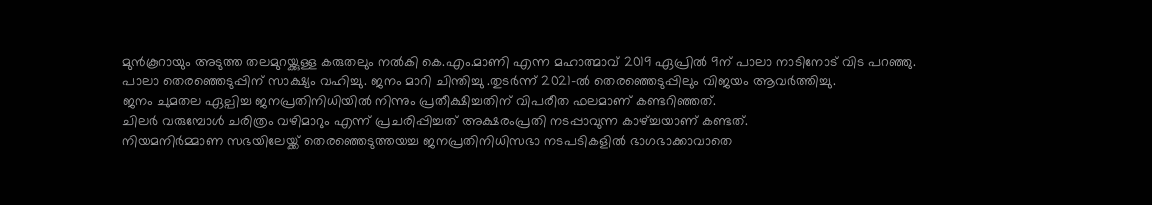മുൻകൂറായും അടുത്ത തലമുറയ്ക്കുള്ള കരുതലും നൽകി കെ.എം.മാണി എന്ന മഹാത്മാവ് 2019 ഏപ്രിൽ 9ന് പാലാ നാടിനോട് വിട പറഞ്ഞു.
പാലാ തെരഞ്ഞെടുപ്പിന് സാക്ഷ്യം വഹിച്ചു. ജനം മാറി ചിന്തിച്ചു .തുടർന്ന് 2021-ൽ തെരഞ്ഞെടുപ്പിലും വിജയം ആവർത്തിച്ചു.
ജനം ചുമതല ഏല്പിച്ച ജനപ്രതിനിധിയിൽ നിന്നും പ്രതീക്ഷിച്ചതിന് വിപരീത ഫലമാണ് കണ്ടറിഞ്ഞത്.
ചിലർ വരുമ്പോൾ ചരിത്രം വഴിമാറും എന്ന് പ്രചരിപ്പിച്ചത് അക്ഷരംപ്രതി നടപ്പാവുന്ന കാഴ്ച്ചയാണ് കണ്ടത്.
നിയമനിർമ്മാണ സഭയിലേയ്ക്ക് തെരഞ്ഞെടുത്തയച്ച ജനപ്രതിനിധിസഭാ നടപടികളിൽ ഭാഗഭാക്കാവാതെ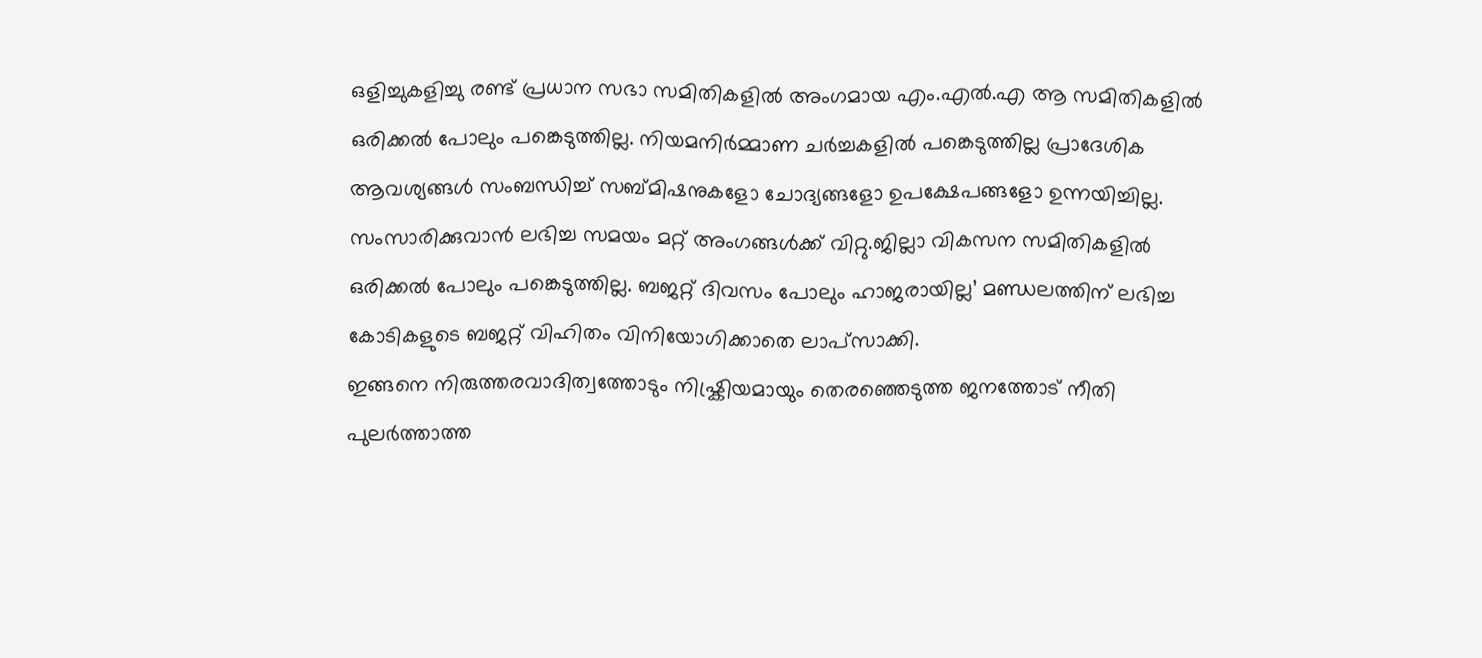ഒളിച്ചുകളിച്ചു രണ്ട് പ്രധാന സഭാ സമിതികളിൽ അംഗമായ എം.എൽ.എ ആ സമിതികളിൽ ഒരിക്കൽ പോലും പങ്കെടുത്തില്ല. നിയമനിർമ്മാണ ചർച്ചകളിൽ പങ്കെടുത്തില്ല പ്രാദേശിക ആവശ്യങ്ങൾ സംബന്ധിച്ച് സബ്മിഷനുകളോ ചോദ്യങ്ങളോ ഉപക്ഷേപങ്ങളോ ഉന്നയിച്ചില്ല. സംസാരിക്കുവാൻ ലഭിച്ച സമയം മറ്റ് അംഗങ്ങൾക്ക് വിറ്റു.ജില്ലാ വികസന സമിതികളിൽ ഒരിക്കൽ പോലും പങ്കെടുത്തില്ല. ബജറ്റ് ദിവസം പോലും ഹാജരായില്ല’ മണ്ഡലത്തിന് ലഭിച്ച കോടികളുടെ ബജറ്റ് വിഹിതം വിനിയോഗിക്കാതെ ലാപ്സാക്കി.
ഇങ്ങനെ നിരുത്തരവാദിത്വത്തോടും നിഷ്ക്രിയമായും തെരഞ്ഞെടുത്ത ജനത്തോട് നീതി പുലർത്താത്ത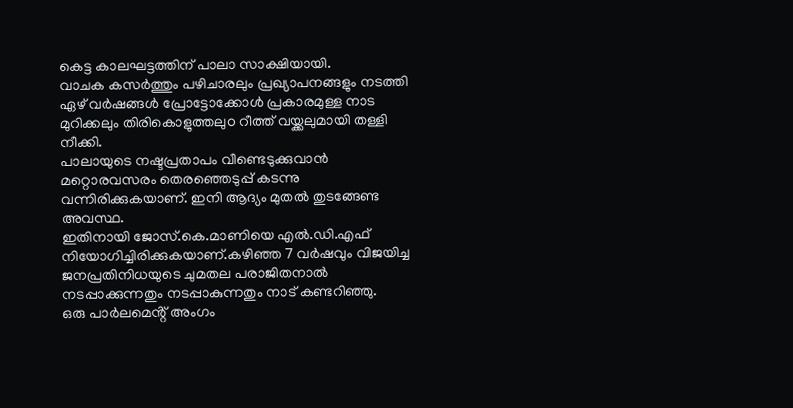കെട്ട കാലഘട്ടത്തിന് പാലാ സാക്ഷിയായി.
വാചക കസർത്തും പഴിചാരലും പ്രഖ്യാപനങ്ങളും നടത്തി ഏഴ് വർഷങ്ങൾ പ്രോട്ടോക്കോൾ പ്രകാരമുള്ള നാട മുറിക്കലും തിരികൊളുത്തലുo റീത്ത് വയ്ക്കലുമായി തള്ളി നീക്കി.
പാലായുടെ നഷ്ടപ്രതാപം വീണ്ടെടുക്കുവാൻ മറ്റൊരവസരം തെരഞ്ഞെടുപ്പ് കടന്നു വന്നിരിക്കുകയാണ്. ഇനി ആദ്യം മുതൽ തുടങ്ങേണ്ട അവസ്ഥ.
ഇതിനായി ജോസ്.കെ.മാണിയെ എൽ.ഡി.എഫ് നിയോഗിച്ചിരിക്കുകയാണ്.കഴിഞ്ഞ 7 വർഷവും വിജയിച്ച ജനപ്രതിനിധയുടെ ചുമതല പരാജിതനാൽ നടപ്പാക്കുന്നതും നടപ്പാകുന്നതും നാട് കണ്ടറിഞ്ഞു.
ഒരു പാർലമെൻ്റ് അംഗം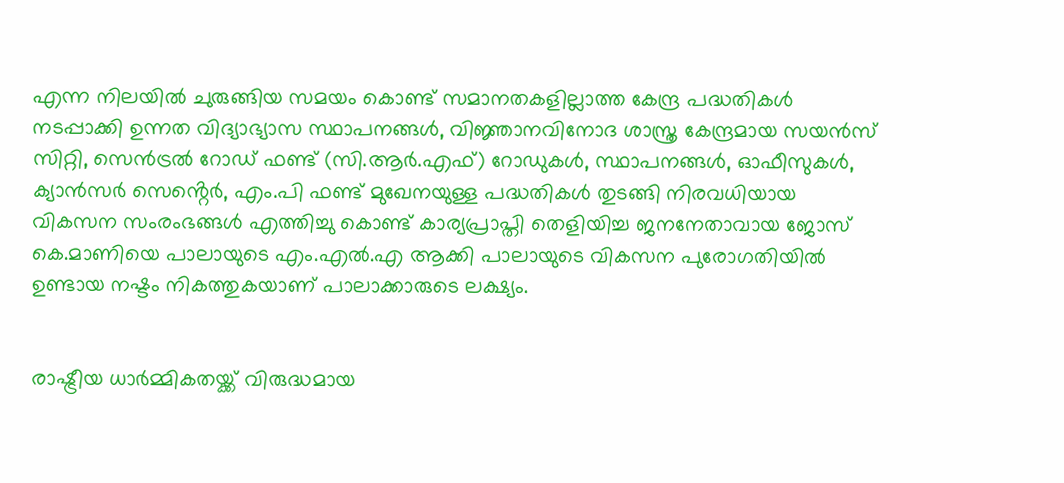എന്ന നിലയിൽ ചുരുങ്ങിയ സമയം കൊണ്ട് സമാനതകളില്ലാത്ത കേന്ദ്ര പദ്ധതികൾ നടപ്പാക്കി ഉന്നത വിദ്യാഭ്യാസ സ്ഥാപനങ്ങൾ, വിജ്ഞാനവിനോദ ശാസ്ത്ര കേന്ദ്രമായ സയൻസ് സിറ്റി, സെൻട്രൽ റോഡ് ഫണ്ട് (സി.ആർ.എഫ്) റോഡുകൾ, സ്ഥാപനങ്ങൾ, ഓഫീസുകൾ, ക്യാൻസർ സെൻ്റെർ, എം.പി ഫണ്ട് മുഖേനയുള്ള പദ്ധതികൾ തുടങ്ങി നിരവധിയായ വികസന സംരംഭങ്ങൾ എത്തിച്ചു കൊണ്ട് കാര്യപ്രാപ്തി തെളിയിച്ച ജനനേതാവായ ജോസ് കെ.മാണിയെ പാലായുടെ എം.എൽ.എ ആക്കി പാലായുടെ വികസന പുരോഗതിയിൽ ഉണ്ടായ നഷ്ടം നികത്തുകയാണ് പാലാക്കാരുടെ ലക്ഷ്യം.


രാഷ്ട്രീയ ധാർമ്മികതയ്ക്ക് വിരുദ്ധമായ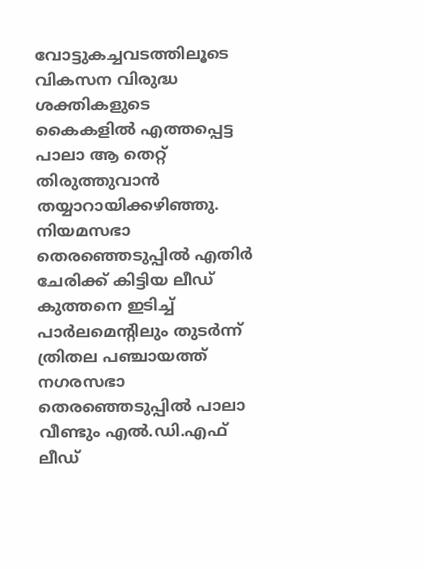വോട്ടുകച്ചവടത്തിലൂടെ വികസന വിരുദ്ധ ശക്തികളുടെ കൈകളിൽ എത്തപ്പെട്ട പാലാ ആ തെറ്റ് തിരുത്തുവാൻ തയ്യാറായിക്കഴിഞ്ഞു.
നിയമസഭാ തെരഞ്ഞെടുപ്പിൽ എതിർ ചേരിക്ക് കിട്ടിയ ലീഡ് കുത്തനെ ഇടിച്ച് പാർലമെൻ്റിലും തുടർന്ന് ത്രിതല പഞ്ചായത്ത് നഗരസഭാ തെരഞ്ഞെടുപ്പിൽ പാലാ വീണ്ടും എൽ.ഡി.എഫ് ലീഡ്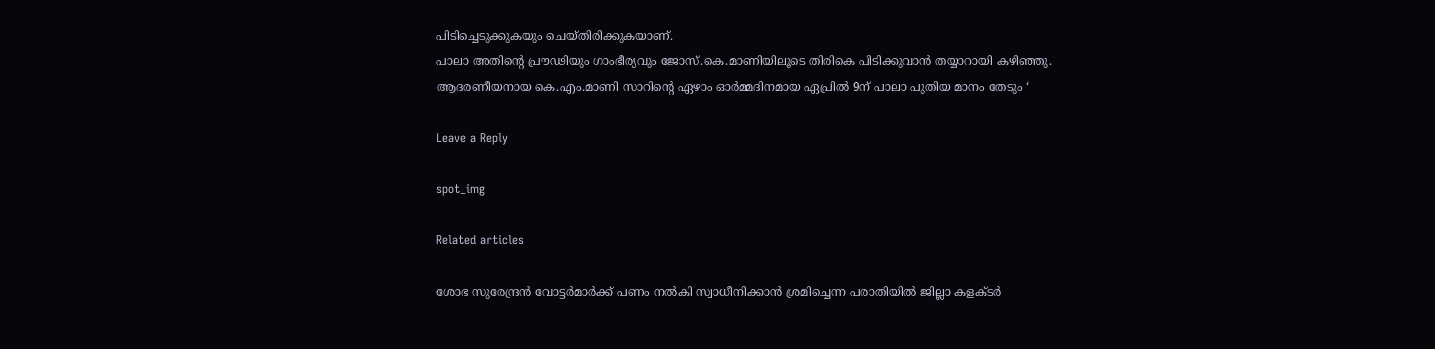പിടിച്ചെടുക്കുകയും ചെയ്തിരിക്കുകയാണ്.
പാലാ അതിൻ്റെ പ്രൗഢിയും ഗാംഭീര്യവും ജോസ്.കെ.മാണിയിലൂടെ തിരികെ പിടിക്കുവാൻ തയ്യാറായി കഴിഞ്ഞു.
ആദരണീയനായ കെ.എം.മാണി സാറിൻ്റെ ഏഴാം ഓർമ്മദിനമായ ഏപ്രിൽ 9ന് പാലാ പുതിയ മാനം തേടും ‘

Leave a Reply

spot_img

Related articles

ശോഭ സുരേന്ദ്രൻ വോട്ടർമാർക്ക് പണം നല്‍കി സ്വാധീനിക്കാൻ ശ്രമിച്ചെന്ന പരാതിയില്‍ ജില്ലാ കളക്ടർ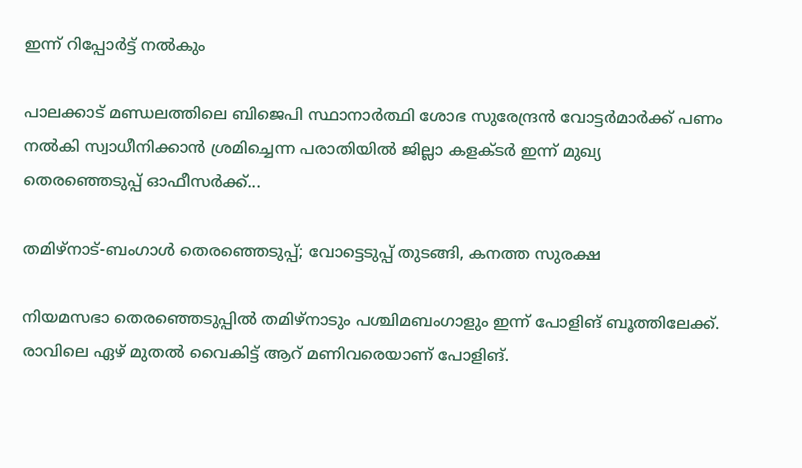ഇന്ന് റിപ്പോർട്ട് നല്‍കും

പാലക്കാട് മണ്ഡലത്തിലെ ബിജെപി സ്ഥാനാർത്ഥി ശോഭ സുരേന്ദ്രൻ വോട്ടർമാർക്ക് പണം നല്‍കി സ്വാധീനിക്കാൻ ശ്രമിച്ചെന്ന പരാതിയില്‍ ജില്ലാ കളക്ടർ ഇന്ന് മുഖ്യ തെരഞ്ഞെടുപ്പ് ഓഫീസർക്ക്...

തമിഴ്നാട്-ബംഗാള്‍ തെരഞ്ഞെടുപ്പ്; വോട്ടെടുപ്പ് തുടങ്ങി, കനത്ത സുരക്ഷ

നിയമസഭാ തെരഞ്ഞെടുപ്പില്‍ തമിഴ്നാടും പശ്ചിമബംഗാളും ഇന്ന് പോളിങ് ബൂത്തിലേക്ക്. രാവിലെ ഏഴ് മുതല്‍ വൈകിട്ട് ആറ് മണിവരെയാണ് പോളിങ്.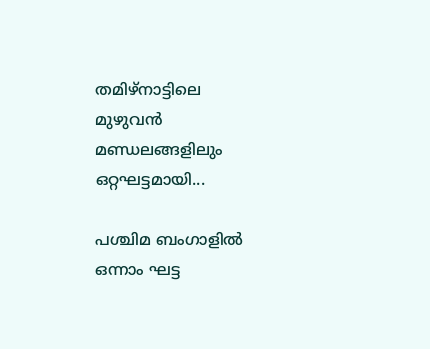തമിഴ്നാട്ടിലെ മുഴുവന്‍ മണ്ഡലങ്ങളിലും ഒറ്റഘട്ടമായി...

പശ്ചിമ ബംഗാളില്‍ ഒന്നാം ഘട്ട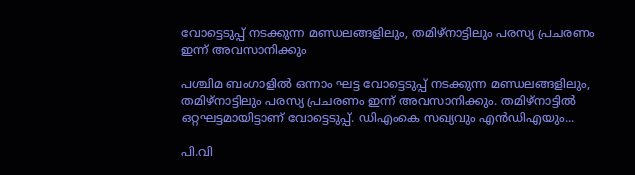വോട്ടെടുപ്പ് നടക്കുന്ന മണ്ഡലങ്ങളിലും, തമിഴ്‌നാട്ടിലും പരസ്യ പ്രചരണം ഇന്ന് അവസാനിക്കും

പശ്ചിമ ബംഗാളില്‍ ഒന്നാം ഘട്ട വോട്ടെടുപ്പ് നടക്കുന്ന മണ്ഡലങ്ങളിലും, തമിഴ്‌നാട്ടിലും പരസ്യ പ്രചരണം ഇന്ന് അവസാനിക്കും. തമിഴ്നാട്ടില്‍ ഒറ്റഘട്ടമായിട്ടാണ് വോട്ടെടുപ്പ്. ഡിഎംകെ സഖ്യവും എൻഡിഎയും...

പി.വി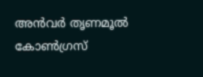അൻവര്‍ തൃണമൂല്‍ കോണ്‍ഗ്രസ്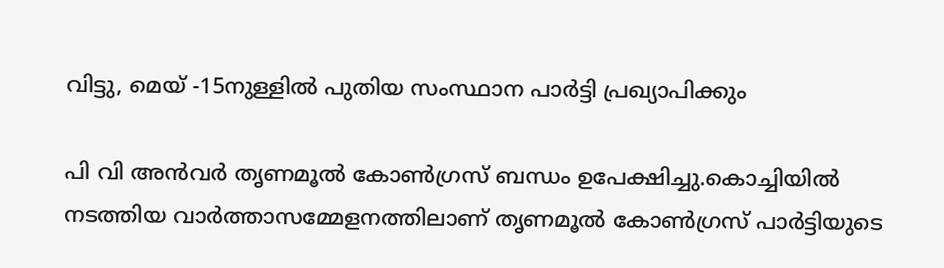വിട്ടു, മെയ് -15നുള്ളിൽ പുതിയ സംസ്ഥാന പാര്‍ട്ടി പ്രഖ്യാപിക്കും

പി വി അൻവർ തൃണമൂൽ കോൺഗ്രസ് ബന്ധം ഉപേക്ഷിച്ചു.കൊച്ചിയിൽ നടത്തിയ വാര്‍ത്താസമ്മേളനത്തിലാണ് തൃണമൂൽ കോൺഗ്രസ് പാര്‍ട്ടിയുടെ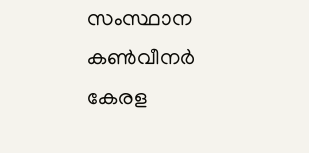സംസ്ഥാന കണ്‍വീനര്‍ കേരള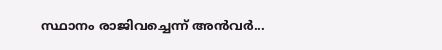സ്ഥാനം രാജിവച്ചെന്ന് അൻവർ...